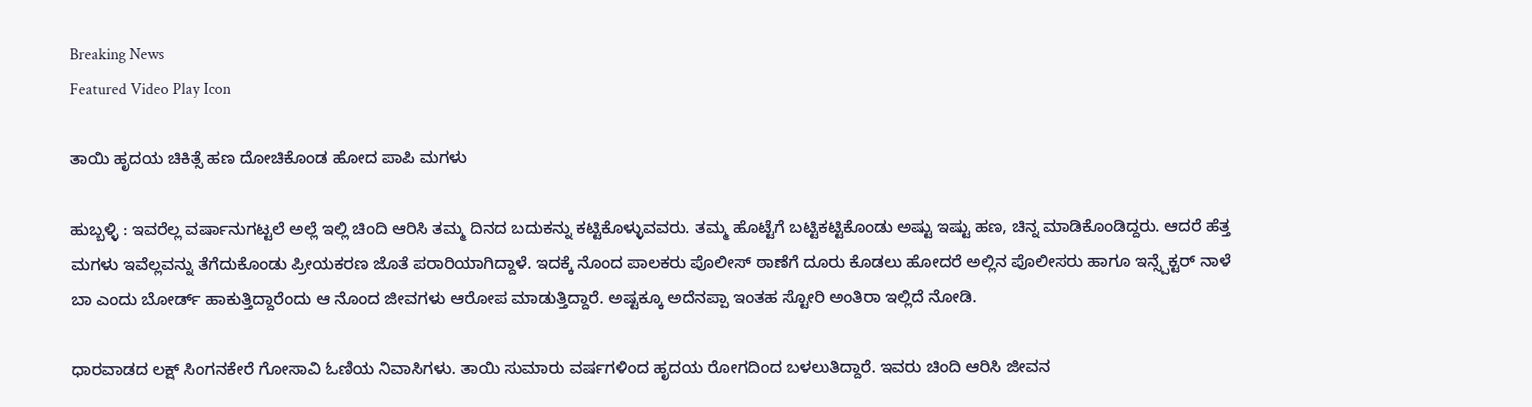Breaking News
Featured Video Play Icon

ತಾಯಿ ಹೃದಯ ಚಿಕಿತ್ಸೆ ಹಣ ದೋಚಿಕೊಂಡ ಹೋದ ಪಾಪಿ ಮಗಳು

ಹುಬ್ಬಳ್ಳಿ : ಇವರೆಲ್ಲ ವರ್ಷಾನುಗಟ್ಟಲೆ ಅಲ್ಲೆ ಇಲ್ಲಿ ಚಿಂದಿ ಆರಿಸಿ ತಮ್ಮ ದಿನದ ಬದುಕನ್ನು ಕಟ್ಟಿಕೊಳ್ಳುವವರು. ತಮ್ಮ ಹೊಟ್ಟೆಗೆ ಬಟ್ಟಿಕಟ್ಟಿಕೊಂಡು ಅಷ್ಟು ಇಷ್ಟು ಹಣ, ಚಿನ್ನ ಮಾಡಿಕೊಂಡಿದ್ದರು. ಆದರೆ ಹೆತ್ತ ಮಗಳು ಇವೆಲ್ಲವನ್ನು ತೆಗೆದುಕೊಂಡು ಪ್ರೀಯಕರಣ ಜೊತೆ ಪರಾರಿಯಾಗಿದ್ದಾಳೆ. ಇದಕ್ಕೆ ನೊಂದ ಪಾಲಕರು ಪೊಲೀಸ್ ಠಾಣೆಗೆ ದೂರು ಕೊಡಲು ಹೋದರೆ ಅಲ್ಲಿನ ಪೊಲೀಸರು ಹಾಗೂ ಇನ್ಸ್ಪೆಕ್ಟರ್ ನಾಳೆ ಬಾ ಎಂದು ಬೋರ್ಡ್ ಹಾಕುತ್ತಿದ್ದಾರೆಂದು ಆ ನೊಂದ ಜೀವಗಳು ಆರೋಪ ಮಾಡುತ್ತಿದ್ದಾರೆ. ಅಷ್ಟಕ್ಕೂ ಅದೆನಪ್ಪಾ ಇಂತಹ ಸ್ಟೋರಿ ಅಂತಿರಾ ಇಲ್ಲಿದೆ ನೋಡಿ.

ಧಾರವಾಡದ ಲಕ್ಷ್ ಸಿಂಗನಕೇರೆ ಗೋಸಾವಿ ಓಣಿಯ ನಿವಾಸಿಗಳು. ತಾಯಿ ಸುಮಾರು ವರ್ಷಗಳಿಂದ ಹೃದಯ ರೋಗದಿಂದ ಬಳಲುತಿದ್ದಾರೆ. ಇವರು ಚಿಂದಿ ಆರಿಸಿ ಜೀವನ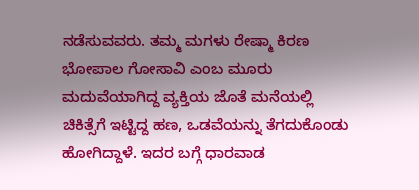ನಡೆಸುವವರು. ತಮ್ಮ ಮಗಳು ರೇಷ್ಮಾ ಕಿರಣ ಭೋಪಾಲ ಗೋಸಾವಿ ಎಂಬ ಮೂರು ಮದುವೆಯಾಗಿದ್ದ ವ್ಯಕ್ತಿಯ ಜೊತೆ ಮನೆಯಲ್ಲಿ ಚಿಕಿತ್ಸೆಗೆ ಇಟ್ಟಿದ್ದ ಹಣ, ಒಡವೆಯನ್ನು ತೆಗದುಕೊಂಡು ಹೋಗಿದ್ದಾಳೆ. ಇದರ ಬಗ್ಗೆ ಧಾರವಾಡ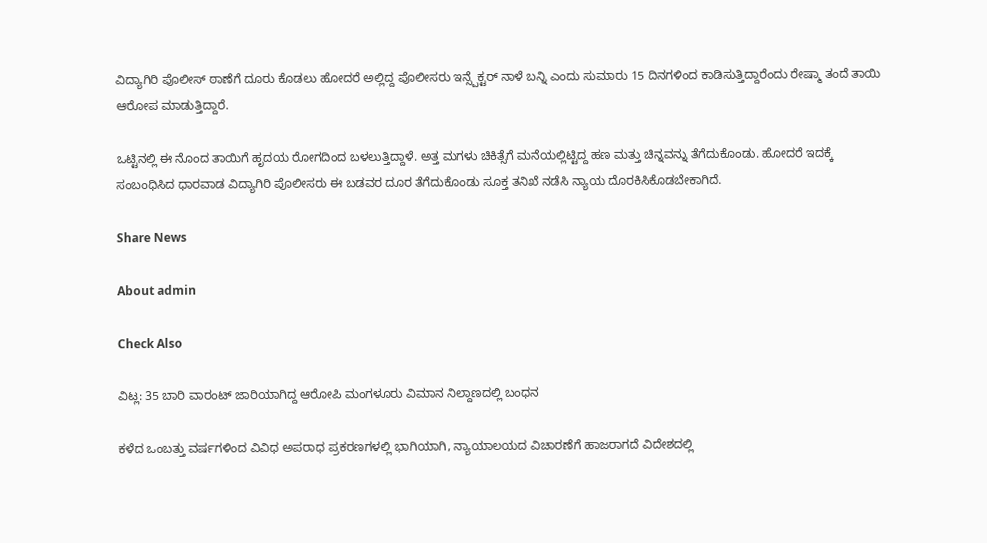ವಿದ್ಯಾಗಿರಿ ಪೊಲೀಸ್ ಠಾಣೆಗೆ ದೂರು ಕೊಡಲು ಹೋದರೆ ಅಲ್ಲಿದ್ದ ಪೊಲೀಸರು ಇನ್ಸ್ಪೆಕ್ಟರ್ ನಾಳೆ ಬನ್ನಿ ಎಂದು ಸುಮಾರು 15 ದಿನಗಳಿಂದ ಕಾಡಿಸುತ್ತಿದ್ದಾರೆಂದು ರೇಷ್ಮಾ ತಂದೆ ತಾಯಿ ಆರೋಪ ಮಾಡುತ್ತಿದ್ದಾರೆ.

ಒಟ್ಟಿನಲ್ಲಿ ಈ ನೊಂದ ತಾಯಿಗೆ ಹೃದಯ ರೋಗದಿಂದ ಬಳಲುತ್ತಿದ್ದಾಳೆ. ಅತ್ತ ಮಗಳು ಚಿಕಿತ್ಸೆಗೆ ಮನೆಯಲ್ಲಿಟ್ಟಿದ್ದ ಹಣ ಮತ್ತು ಚಿನ್ನವನ್ನು ತೆಗೆದುಕೊಂಡು. ಹೋದರೆ ಇದಕ್ಕೆ ಸಂಬಂಧಿಸಿದ ಧಾರವಾಡ ವಿದ್ಯಾಗಿರಿ ಪೊಲೀಸರು ಈ ಬಡವರ ದೂರ ತೆಗೆದುಕೊಂಡು ಸೂಕ್ತ ತನಿಖೆ ನಡೆಸಿ ನ್ಯಾಯ ದೊರಕಿಸಿಕೊಡಬೇಕಾಗಿದೆ.

Share News

About admin

Check Also

ವಿಟ್ಲ: 35 ಬಾರಿ ವಾರಂಟ್ ಜಾರಿಯಾಗಿದ್ದ ಆರೋಪಿ ಮಂಗಳೂರು ವಿಮಾನ ನಿಲ್ದಾಣದಲ್ಲಿ ಬಂಧನ

ಕಳೆದ ಒಂಬತ್ತು ವರ್ಷಗಳಿಂದ ವಿವಿಧ ಅಪರಾಧ ಪ್ರಕರಣಗಳಲ್ಲಿ ಭಾಗಿಯಾಗಿ, ನ್ಯಾಯಾಲಯದ ವಿಚಾರಣೆಗೆ ಹಾಜರಾಗದೆ ವಿದೇಶದಲ್ಲಿ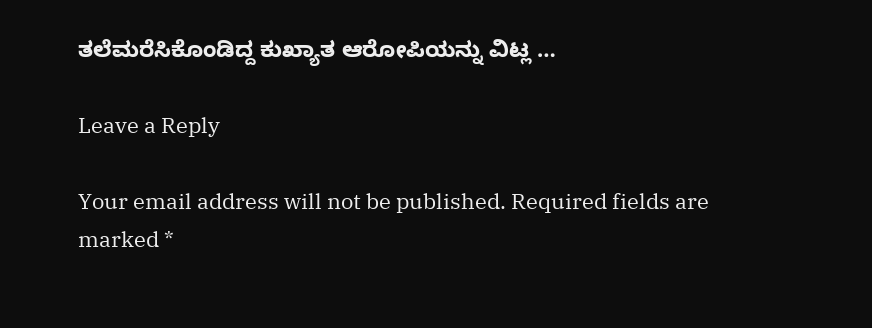ತಲೆಮರೆಸಿಕೊಂಡಿದ್ದ ಕುಖ್ಯಾತ ಆರೋಪಿಯನ್ನು ವಿಟ್ಲ …

Leave a Reply

Your email address will not be published. Required fields are marked *